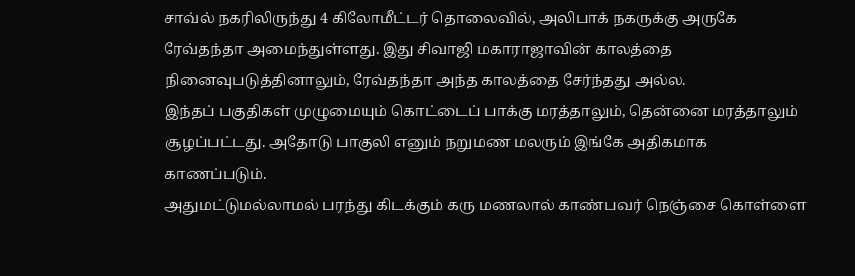சாவ்ல் நகரிலிருந்து 4 கிலோமீட்டர் தொலைவில், அலிபாக் நகருக்கு அருகே ரேவ்தந்தா அமைந்துள்ளது. இது சிவாஜி மகாராஜாவின் காலத்தை நினைவுபடுத்தினாலும், ரேவ்தந்தா அந்த காலத்தை சேர்ந்தது அல்ல.
இந்தப் பகுதிகள் முழுமையும் கொட்டைப் பாக்கு மரத்தாலும், தென்னை மரத்தாலும் சூழப்பட்டது. அதோடு பாகுலி எனும் நறுமண மலரும் இங்கே அதிகமாக காணப்படும்.
அதுமட்டுமல்லாமல் பரந்து கிடக்கும் கரு மணலால் காண்பவர் நெஞ்சை கொள்ளை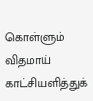கொள்ளும் விதமாய் காட்சியளித்துக்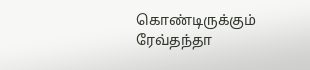கொண்டிருக்கும் ரேவ்தந்தா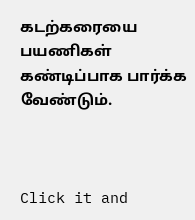கடற்கரையை பயணிகள் கண்டிப்பாக பார்க்க வேண்டும்.



Click it and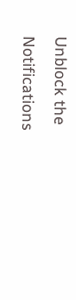Unblock the Notifications